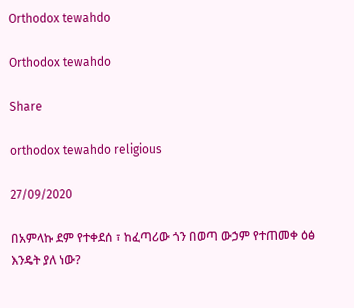Orthodox tewahdo

Orthodox tewahdo

Share

orthodox tewahdo religious

27/09/2020

በአምላኩ ደም የተቀደሰ ፣ ከፈጣሪው ጎን በወጣ ውኃም የተጠመቀ ዕፅ እንዴት ያለ ነው?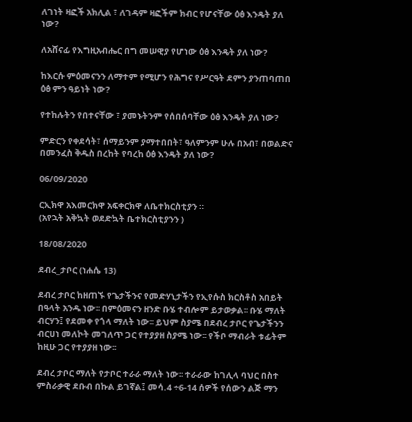ለገነት ዛፎች አክሊል ፣ ለገዳም ዛፎችም ክብር የሆናቸው ዕፅ እንዴት ያለ ነው?

ለአሸናፊ የእግዚአብሔር በግ መሠዊያ የሆነው ዕፅ እንዴት ያለ ነው?

ከእርሱ ምዕመናንን ለማተም የሚሆን የሕግና የሥርዓት ደምን ያንጠባጠበ ዕፅ ምን ዓይነት ነው?

የተከሉትን የበተናቸው ፣ ያመኑትንም የሰበሰባቸው ዕፅ እንዴት ያለ ነው?

ምድርን የቀደሳት፣ ሰማይንም ያማተበበት፣ ዓለምንም ሁሉ በአብ፣ በወልድና በመንፈስ ቅዱስ በረከት የባረከ ዕፅ እንዴት ያለ ነው?

06/09/2020

ርኢክዋ አእመርክዋ አፍቀርክዋ ለቤተክርስቲያን ።
(አየኋት አቅኳት ወደድኳት ቤተክርስቲያንን )

18/08/2020

ደብረ_ታቦር (ነሐሴ 13)

ደብረ ታቦር ከዘጠኙ የጌታችንና የመድሃኒታችን የኢየሱስ ክርስቶስ አበይት በዓላት አንዱ ነው፡፡ በምዕመናን ዘንድ ቡሄ ተብሎም ይታወቃል፡፡ ቡሄ ማለት ብርሃን፤ የደመቀ የጎላ ማለት ነው፡፡ ይህም ስያሜ በደብረ ታቦር የጌታችንን ብርሀነ መለኮት መገለጥ ጋር የተያያዘ ስያሜ ነው፡፡ የችቦ ማብራት ቱፊትም ከዚሁ ጋር የተያያዘ ነው፡፡

ደብረ ታቦር ማለት የታቦር ተራራ ማለት ነው፡፡ ተራራው ከገሊላ ባህር በስተ ምስራቃዊ ደቡብ በኩል ይገኛል፤ መሳ.4 ÷6-14 ሰዎች የሰውን ልጅ ማን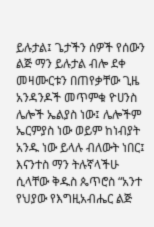ይሉታል፤ ጌታችን ሰዎች የሰውን ልጅ ማን ይሉታል ብሎ ደቀ መዛሙርቱን በጠየቃቸው ጊዜ አንዳንዶች መጥምቁ ዮሀንስ ሌሎች ኤልያስ ነው፤ ሌሎችም ኤርምያስ ነው ወይም ከነብያት አንዱ ነው ይላሉ ብለውት ነበር፤ እናንተስ ማን ትሉኛላችሁ ሲላቸው ቅዱስ ጴጥሮስ “አንተ የህያው የእግዚአብሔር ልጅ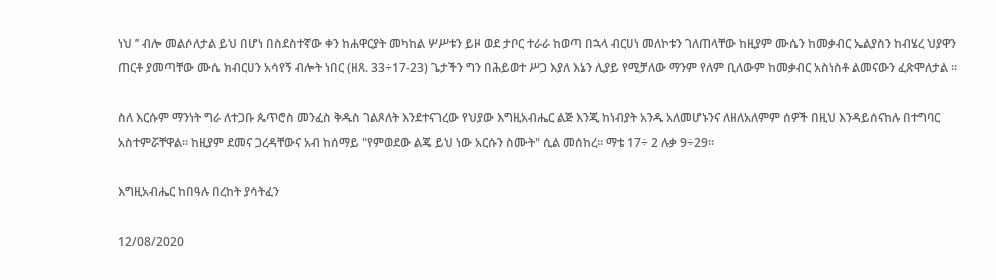ነህ ’’ ብሎ መልሶለታል ይህ በሆነ በስደስተኛው ቀን ከሐዋርያት መካከል ሦሥቱን ይዞ ወደ ታቦር ተራራ ከወጣ በኋላ ብርሀነ መለኮቱን ገለጠላቸው ከዚያም ሙሴን ከመቃብር ኤልያስን ከብሄረ ህያዋን ጠርቶ ያመጣቸው ሙሴ ክብርሀን አሳየኝ ብሎት ነበር (ዘጸ. 33÷17-23) ጌታችን ግን በሕይወተ ሥጋ እያለ እኔን ሊያይ የሚቻለው ማንም የለም ቢለውም ከመቃብር አስነስቶ ልመናውን ፈጽሞለታል ፡፡

ስለ እርሱም ማንነት ግራ ለተጋቡ ጴጥሮስ መንፈስ ቅዱስ ገልጾለት እንደተናገረው የህያው እግዚአብሔር ልጅ እንጂ ከነብያት አንዱ አለመሆኑንና ለዘለአለምም ሰዎች በዚህ እንዳይሰናከሉ በተግባር አስተምሯቸዋል፡፡ ከዚያም ደመና ጋረዳቸውና አብ ከሰማይ "የምወደው ልጄ ይህ ነው አርሱን ስሙት" ሲል መሰከረ፡፡ ማቴ 17÷ 2 ሉቃ 9÷29፡፡

እግዚአብሔር ከበዓሉ በረከት ያሳትፈን

12/08/2020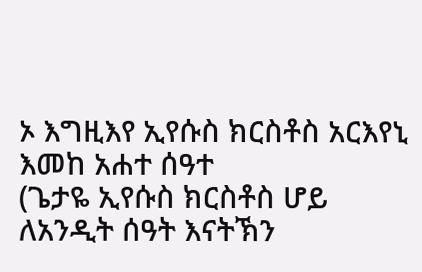ኦ እግዚእየ ኢየሱስ ክርስቶስ አርእየኒ እመከ አሐተ ሰዓተ
(ጌታዬ ኢየሱስ ክርስቶስ ሆይ ለአንዲት ሰዓት እናትኽን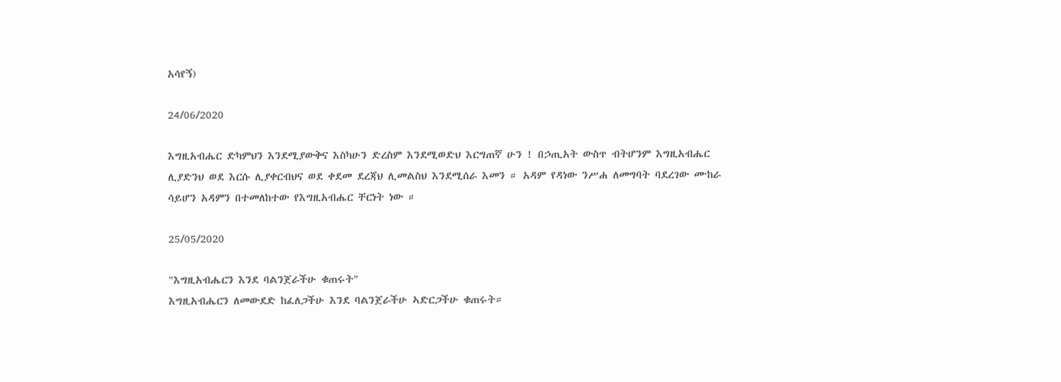አሳየኝ)

24/06/2020

እግዚአብሔር ድካምህን እንደሚያውቅና እስካሁን ድረስም እንደሚወድህ እርግጠኛ ሁን ! በኃጢአት ውስጥ ብትሆንም እግዚአብሔር ሊያድንህ ወደ እርሱ ሊያቀርብህና ወደ ቀደመ ደረጃህ ሊመልስህ እንደሚሰራ እመን ። አዳም የዳነው ንሥሐ ለመግባት ባደረገው ሙከራ ሳይሆን አዳምን በተመለከተው የእግዚአብሔር ቸርነት ነው ።

25/05/2020

"እግዚአብሔርን እንደ ባልንጀራችሁ ቁጠሩት"
እግዚአብሔርን ለመውደድ ከፈለጋችሁ እንደ ባልንጀራችሁ ኣድርጋችሁ ቁጠሩት።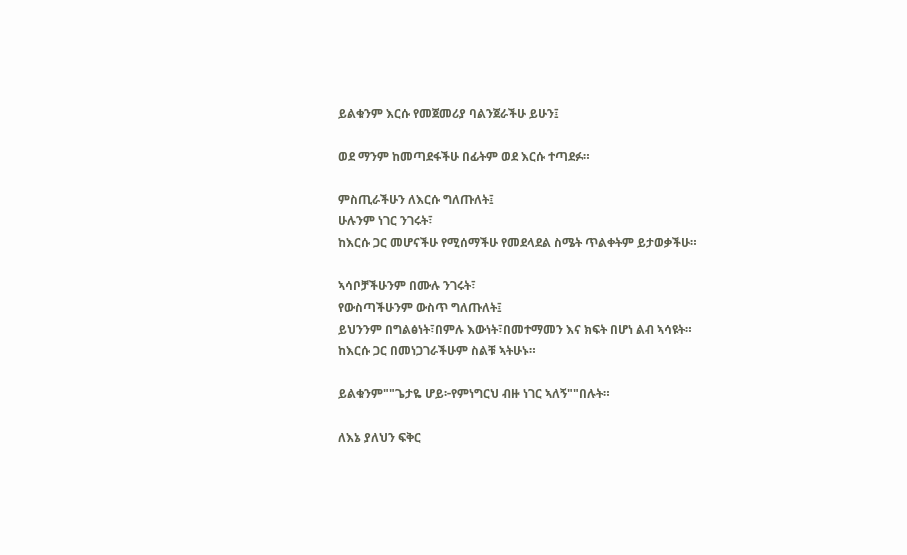ይልቁንም እርሱ የመጀመሪያ ባልንጀራችሁ ይሁን፤

ወደ ማንም ከመጣደፋችሁ በፊትም ወደ እርሱ ተጣደፉ።

ምስጢራችሁን ለእርሱ ግለጡለት፤
ሁሉንም ነገር ንገሩት፣
ከእርሱ ጋር መሆናችሁ የሚሰማችሁ የመደላደል ስሜት ጥልቀትም ይታወቃችሁ።

ኣሳቦቻችሁንም በሙሉ ንገሩት፣
የውስጣችሁንም ውስጥ ግለጡለት፤
ይህንንም በግልፅነት፣በምሉ እውነት፣በመተማመን እና ክፍት በሆነ ልብ ኣሳዩት።
ከእርሱ ጋር በመነጋገራችሁም ስልቹ ኣትሁኑ።

ይልቁንም""ጌታዬ ሆይ፦የምነግርህ ብዙ ነገር ኣለኝ""በሉት።

ለእኔ ያለህን ፍቅር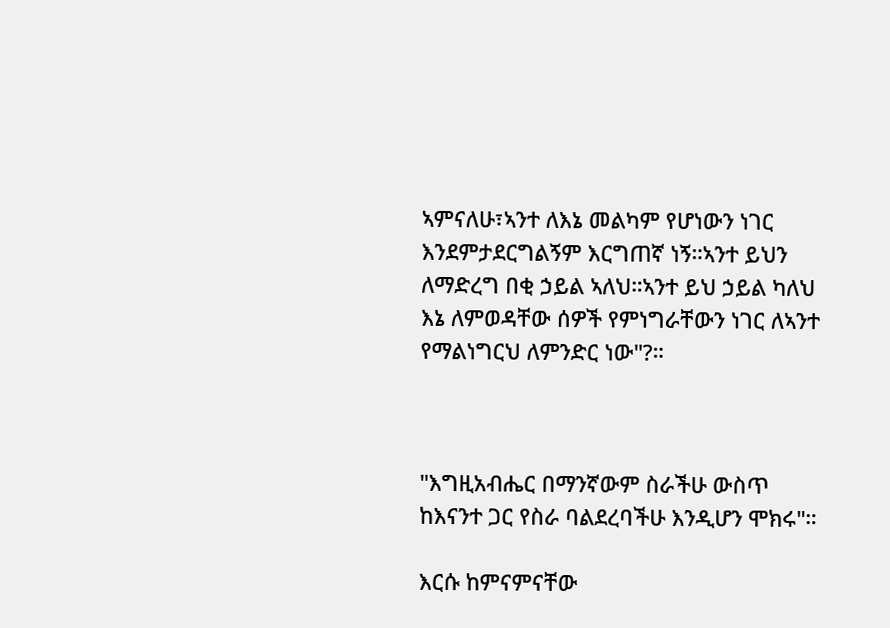ኣምናለሁ፣ኣንተ ለእኔ መልካም የሆነውን ነገር እንደምታደርግልኝም እርግጠኛ ነኝ።ኣንተ ይህን ለማድረግ በቂ ኃይል ኣለህ።ኣንተ ይህ ኃይል ካለህ እኔ ለምወዳቸው ሰዎች የምነግራቸውን ነገር ለኣንተ የማልነግርህ ለምንድር ነው"?።



"እግዚአብሔር በማንኛውም ስራችሁ ውስጥ ከእናንተ ጋር የስራ ባልደረባችሁ እንዲሆን ሞክሩ"።

እርሱ ከምናምናቸው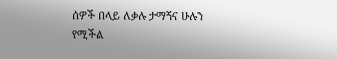ሰዎች በላይ ለቃሉ ታማኝና ሁሉን የሚችል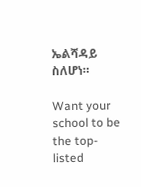ኤልሻዳይ ስለሆነ።

Want your school to be the top-listed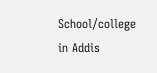School/college in Addis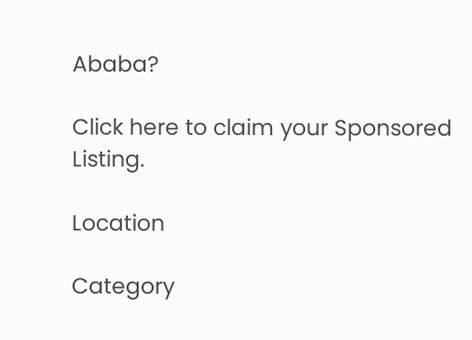Ababa?

Click here to claim your Sponsored Listing.

Location

Category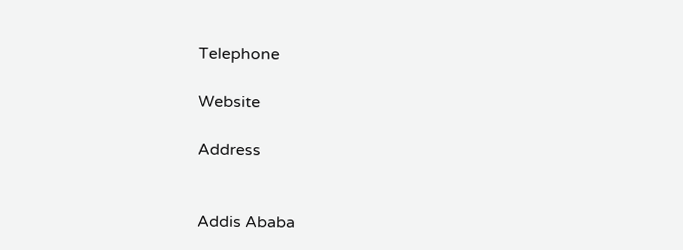Telephone

Website

Address


Addis Ababa